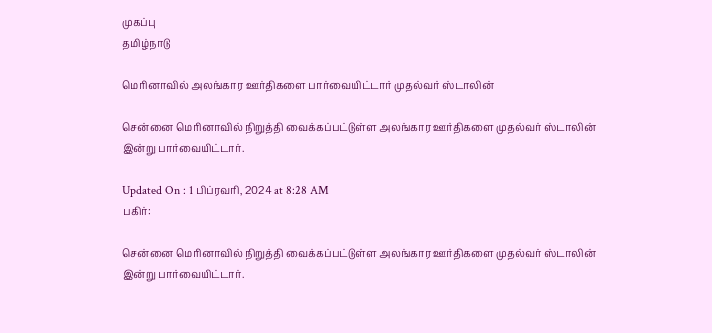முகப்பு
தமிழ்நாடு

மெரினாவில் அலங்கார ஊர்திகளை பார்வையிட்டார் முதல்வர் ஸ்டாலின்

சென்னை மெரினாவில் நிறுத்தி வைக்கப்பட்டுள்ள அலங்கார ஊர்திகளை முதல்வர் ஸ்டாலின் இன்று பார்வையிட்டார்.

Updated On : 1 பிப்ரவரி, 2024 at 8:28 AM
பகிர்:

சென்னை மெரினாவில் நிறுத்தி வைக்கப்பட்டுள்ள அலங்கார ஊர்திகளை முதல்வர் ஸ்டாலின் இன்று பார்வையிட்டார்.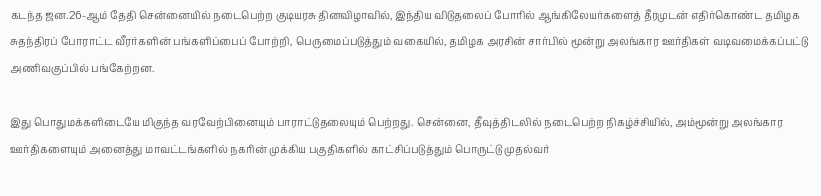கடந்த ஜன.26-ஆம் தேதி சென்னையில் நடைபெற்ற குடியரசு தினவிழாவில், இந்திய விடுதலைப் போரில் ஆங்கிலேயர்களைத் தீரமுடன் எதிர்கொண்ட தமிழக சுதந்திரப் போராட்ட வீரர்களின் பங்களிப்பைப் போற்றி, பெருமைப்படுத்தும் வகையில், தமிழக அரசின் சார்பில் மூன்று அலங்கார ஊர்திகள் வடிவமைக்கப்பட்டு அணிவகுப்பில் பங்கேற்றன.

இது பொதுமக்களிடையே மிகுந்த வரவேற்பினையும் பாராட்டுதலையும் பெற்றது. சென்னை, தீவுத்திடலில் நடைபெற்ற நிகழ்ச்சியில், அம்மூன்று அலங்கார ஊர்திகளையும் அனைத்து மாவட்டங்களில் நகரின் முக்கிய பகுதிகளில் காட்சிப்படுத்தும் பொருட்டு முதல்வர்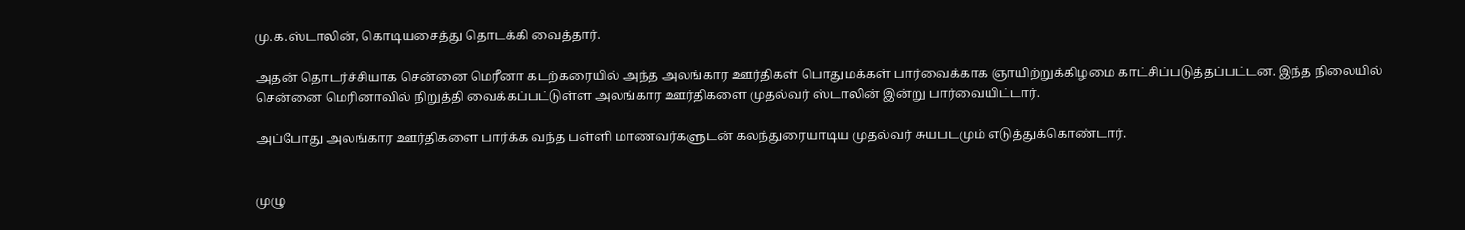மு.க.ஸ்டாலின், கொடியசைத்து தொடக்கி வைத்தார்.

அதன் தொடர்ச்சியாக சென்னை மெரீனா கடற்கரையில் அந்த அலங்கார ஊர்திகள் பொதுமக்கள் பார்வைக்காக ஞாயிற்றுக்கிழமை காட்சிப்படுத்தப்பட்டன. இந்த நிலையில் சென்னை மெரினாவில் நிறுத்தி வைக்கப்பட்டுள்ள அலங்கார ஊர்திகளை முதல்வர் ஸ்டாலின் இன்று பார்வையிட்டார்.

அப்போது அலங்கார ஊர்திகளை பார்க்க வந்த பள்ளி மாணவர்களுடன் கலந்துரையாடிய முதல்வர் சுயபடமும் எடுத்துக்கொண்டார்.


முழு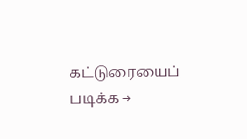கட்டுரையைப் படிக்க →